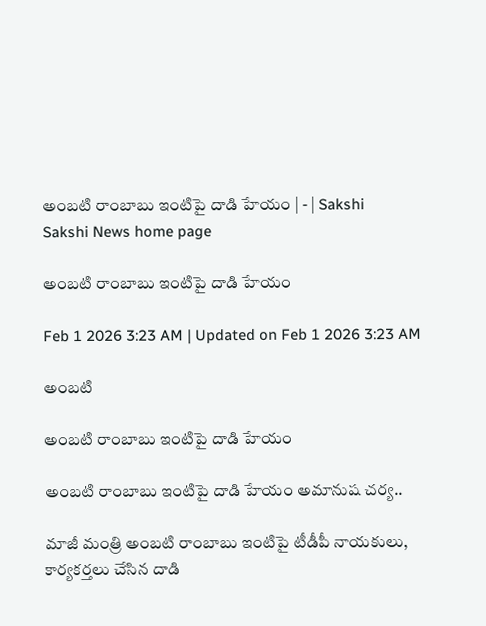అంబటి రాంబాబు ఇంటిపై దాడి హేయం | - | Sakshi
Sakshi News home page

అంబటి రాంబాబు ఇంటిపై దాడి హేయం

Feb 1 2026 3:23 AM | Updated on Feb 1 2026 3:23 AM

అంబటి

అంబటి రాంబాబు ఇంటిపై దాడి హేయం

అంబటి రాంబాబు ఇంటిపై దాడి హేయం అమానుష చర్య..

మాజీ మంత్రి అంబటి రాంబాబు ఇంటిపై టీడీపీ నాయకులు, కార్యకర్తలు చేసిన దాడి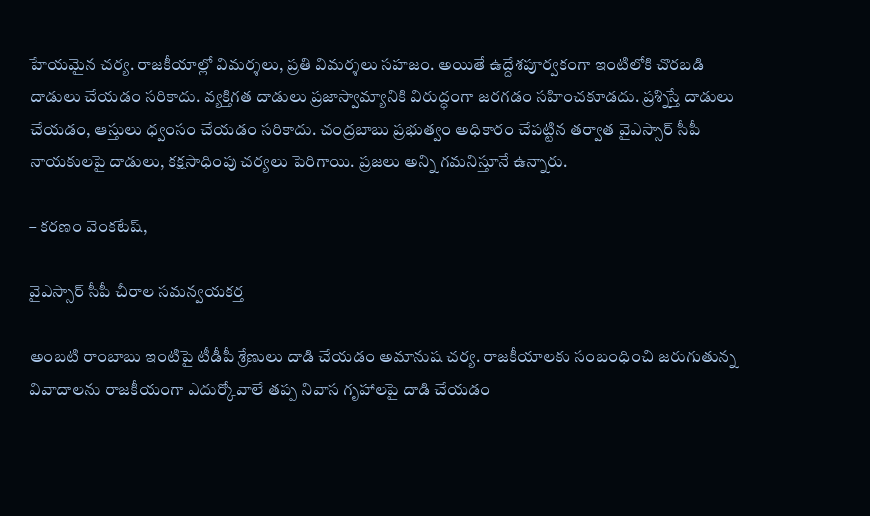హేయమైన చర్య. రాజకీయాల్లో విమర్శలు, ప్రతి విమర్శలు సహజం. అయితే ఉద్దేశపూర్వకంగా ఇంటిలోకి చొరబడి దాడులు చేయడం సరికాదు. వ్యక్తిగత దాడులు ప్రజాస్వామ్యానికి విరుద్ధంగా జరగడం సహించకూడదు. ప్రశ్నిస్తే దాడులు చేయడం, ఆస్తులు ధ్వంసం చేయడం సరికాదు. చంద్రబాబు ప్రభుత్వం అధికారం చేపట్టిన తర్వాత వైఎస్సార్‌ సీపీ నాయకులపై దాడులు, కక్షసాధింపు చర్యలు పెరిగాయి. ప్రజలు అన్ని గమనిస్తూనే ఉన్నారు.

– కరణం వెంకటేష్‌,

వైఎస్సార్‌ సీపీ చీరాల సమన్వయకర్త

అంబటి రాంబాబు ఇంటిపై టీడీపీ శ్రేణులు దాడి చేయడం అమానుష చర్య. రాజకీయాలకు సంబంధించి జరుగుతున్న వివాదాలను రాజకీయంగా ఎదుర్కోవాలే తప్ప నివాస గృహాలపై దాడి చేయడం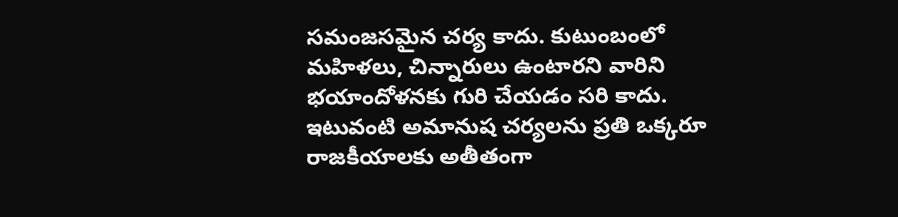సమంజసమైన చర్య కాదు. కుటుంబంలో మహిళలు, చిన్నారులు ఉంటారని వారిని భయాందోళనకు గురి చేయడం సరి కాదు. ఇటువంటి అమానుష చర్యలను ప్రతి ఒక్కరూ రాజకీయాలకు అతీతంగా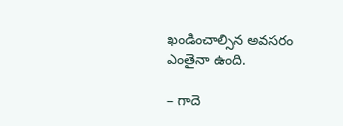ఖండించాల్సిన అవసరం ఎంతైనా ఉంది.

– గాదె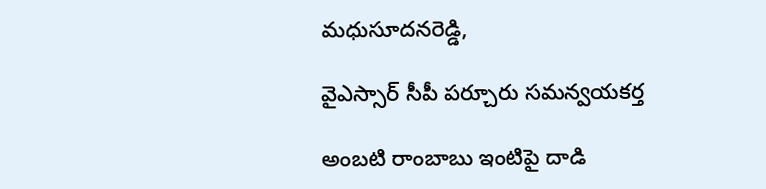మధుసూదనరెడ్డి,

వైఎస్సార్‌ సీపీ పర్చూరు సమన్వయకర్త

అంబటి రాంబాబు ఇంటిపై దాడి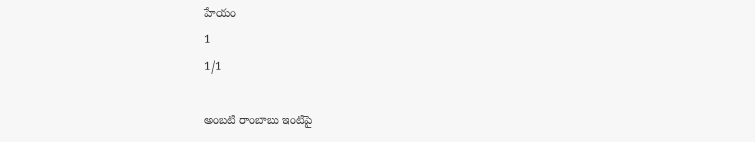హేయం
1
1/1

అంబటి రాంబాబు ఇంటిపై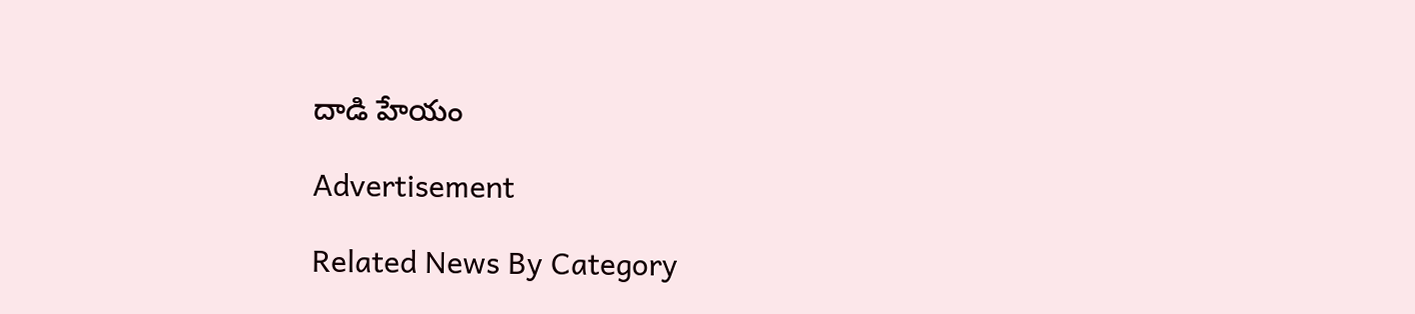దాడి హేయం

Advertisement

Related News By Category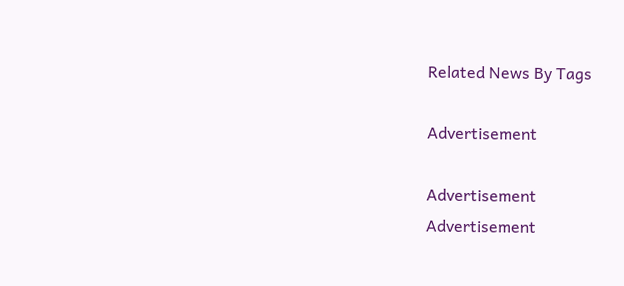Related News By Tags

Advertisement

Advertisement
Advertisement